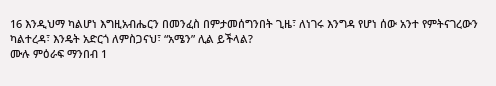16 እንዲህማ ካልሆነ እግዚአብሔርን በመንፈስ በምታመሰግንበት ጊዜ፣ ለነገሩ እንግዳ የሆነ ሰው አንተ የምትናገረውን ካልተረዳ፣ እንዴት አድርጎ ለምስጋናህ፣ “አሜን” ሊል ይችላል?
ሙሉ ምዕራፍ ማንበብ 1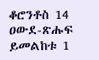ቆሮንቶስ 14
ዐውደ-ጽሑፍ ይመልከቱ 1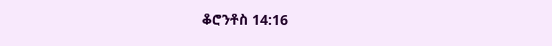ቆሮንቶስ 14:16